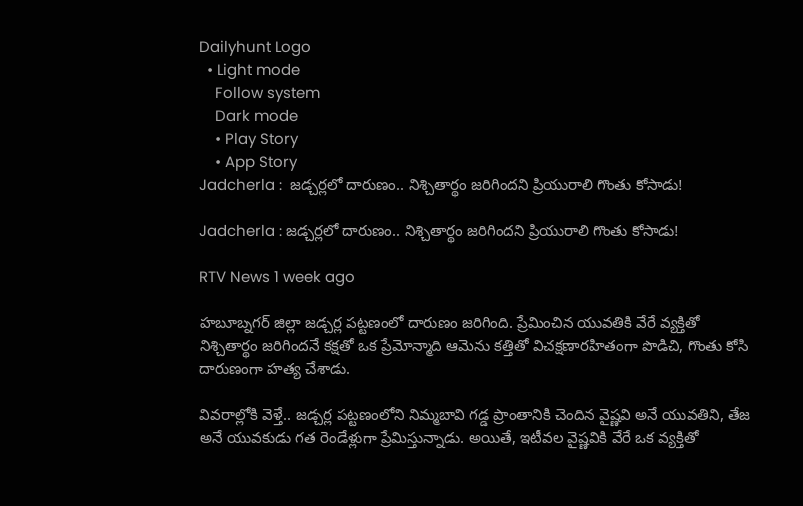Dailyhunt Logo
  • Light mode
    Follow system
    Dark mode
    • Play Story
    • App Story
Jadcherla :  జడ్చర్లలో దారుణం.. నిశ్చితార్థం జరిగిందని ప్రియురాలి గొంతు కోసాడు!

Jadcherla : జడ్చర్లలో దారుణం.. నిశ్చితార్థం జరిగిందని ప్రియురాలి గొంతు కోసాడు!

RTV News 1 week ago

హబూబ్నగర్ జిల్లా జడ్చర్ల పట్టణంలో దారుణం జరిగింది. ప్రేమించిన యువతికి వేరే వ్యక్తితో నిశ్చితార్థం జరిగిందనే కక్షతో ఒక ప్రేమోన్మాది ఆమెను కత్తితో విచక్షణారహితంగా పొడిచి, గొంతు కోసి దారుణంగా హత్య చేశాడు.

వివరాల్లోకి వెళ్తే.. జడ్చర్ల పట్టణంలోని నిమ్మబావి గడ్డ ప్రాంతానికి చెందిన వైష్ణవి అనే యువతిని, తేజ అనే యువకుడు గత రెండేళ్లుగా ప్రేమిస్తున్నాడు. అయితే, ఇటీవల వైష్ణవికి వేరే ఒక వ్యక్తితో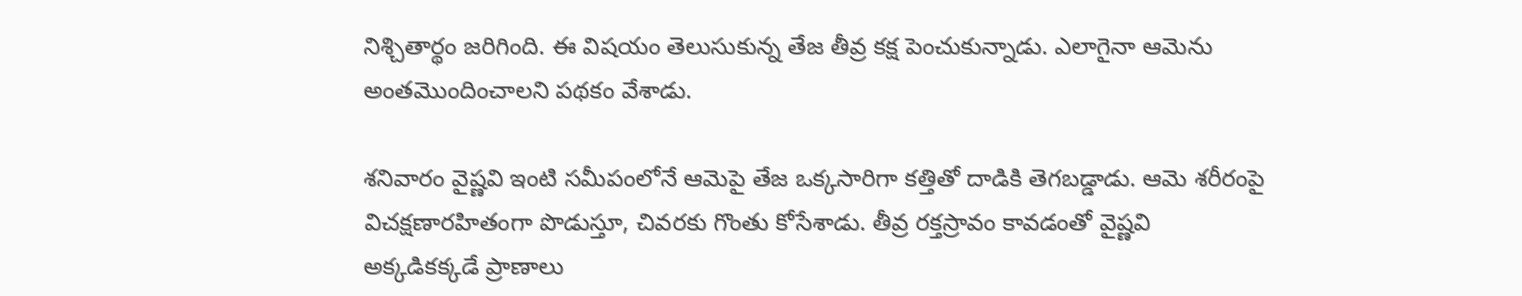నిశ్చితార్థం జరిగింది. ఈ విషయం తెలుసుకున్న తేజ తీవ్ర కక్ష పెంచుకున్నాడు. ఎలాగైనా ఆమెను అంతమొందించాలని పథకం వేశాడు.

శనివారం వైష్ణవి ఇంటి సమీపంలోనే ఆమెపై తేజ ఒక్కసారిగా కత్తితో దాడికి తెగబడ్డాడు. ఆమె శరీరంపై విచక్షణారహితంగా పొడుస్తూ, చివరకు గొంతు కోసేశాడు. తీవ్ర రక్తస్రావం కావడంతో వైష్ణవి అక్కడికక్కడే ప్రాణాలు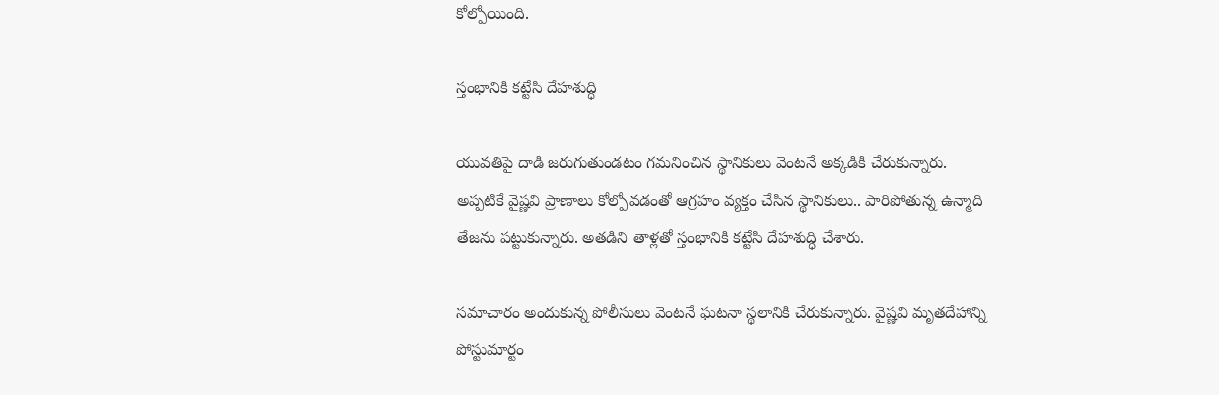కోల్పోయింది.

స్తంభానికి కట్టేసి దేహశుద్ధి

యువతిపై దాడి జరుగుతుండటం గమనించిన స్థానికులు వెంటనే అక్కడికి చేరుకున్నారు. అప్పటికే వైష్ణవి ప్రాణాలు కోల్పోవడంతో ఆగ్రహం వ్యక్తం చేసిన స్థానికులు.. పారిపోతున్న ఉన్మాది తేజను పట్టుకున్నారు. అతడిని తాళ్లతో స్తంభానికి కట్టేసి దేహశుద్ధి చేశారు.

సమాచారం అందుకున్న పోలీసులు వెంటనే ఘటనా స్థలానికి చేరుకున్నారు. వైష్ణవి మృతదేహాన్ని పోస్టుమార్టం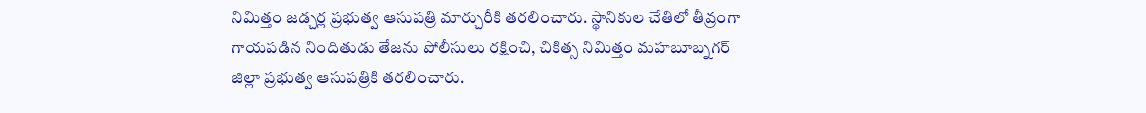నిమిత్తం జడ్చర్ల ప్రభుత్వ ఆసుపత్రి మార్చురీకి తరలించారు. స్థానికుల చేతిలో తీవ్రంగా గాయపడిన నిందితుడు తేజను పోలీసులు రక్షించి, చికిత్స నిమిత్తం మహబూబ్నగర్ జిల్లా ప్రభుత్వ ఆసుపత్రికి తరలించారు.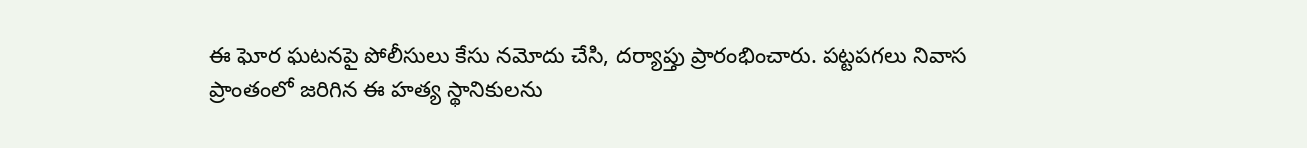ఈ ఘోర ఘటనపై పోలీసులు కేసు నమోదు చేసి, దర్యాప్తు ప్రారంభించారు. పట్టపగలు నివాస ప్రాంతంలో జరిగిన ఈ హత్య స్థానికులను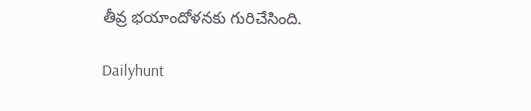తీవ్ర భయాందోళనకు గురిచేసింది.

Dailyhunt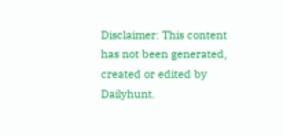Disclaimer: This content has not been generated, created or edited by Dailyhunt.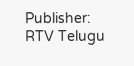Publisher: RTV Telugu